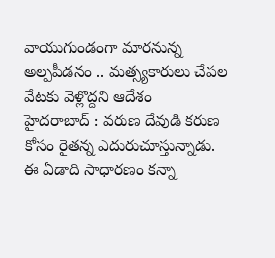వాయుగుండంగా మారనున్న అల్పపీడనం .. మత్స్యకారులు చేపల వేటకు వెళ్లొద్దని ఆదేశం
హైదరాబాద్ : వరుణ దేవుడి కరుణ కోసం రైతన్న ఎదురుచూస్తున్నాడు. ఈ ఏడాది సాధారణం కన్నా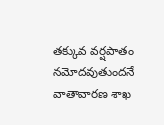తక్కువ వర్షపాతం నమోదవుతుందనే వాతావారణ శాఖ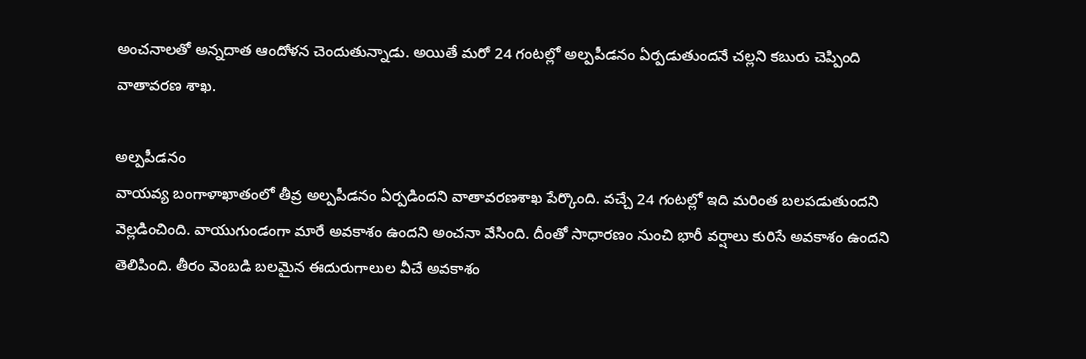అంచనాలతో అన్నదాత ఆందోళన చెందుతున్నాడు. అయితే మరో 24 గంటల్లో అల్పపీడనం ఏర్పడుతుందనే చల్లని కబురు చెప్పింది వాతావరణ శాఖ.

అల్పపీడనం
వాయవ్య బంగాళాఖాతంలో తీవ్ర అల్పపీడనం ఏర్పడిందని వాతావరణశాఖ పేర్కొంది. వచ్చే 24 గంటల్లో ఇది మరింత బలపడుతుందని వెల్లడించింది. వాయుగుండంగా మారే అవకాశం ఉందని అంచనా వేసింది. దీంతో సాధారణం నుంచి భారీ వర్షాలు కురిసే అవకాశం ఉందని తెలిపింది. తీరం వెంబడి బలమైన ఈదురుగాలుల వీచే అవకాశం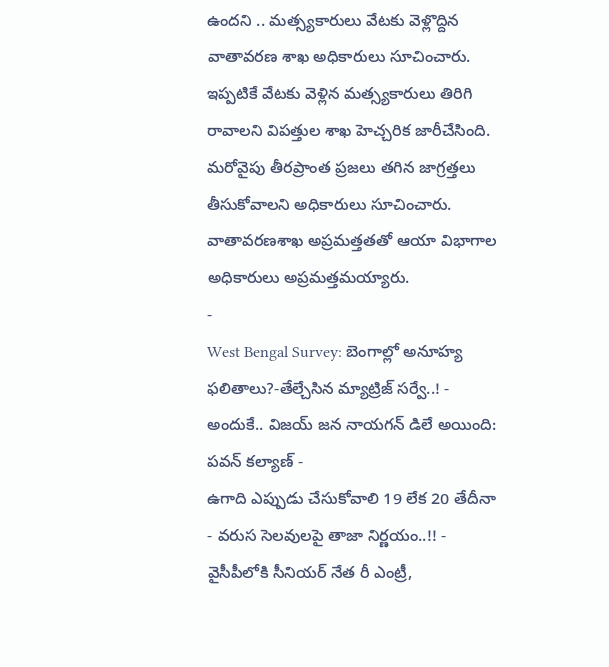ఉందని .. మత్స్యకారులు వేటకు వెళ్లొద్దిన వాతావరణ శాఖ అధికారులు సూచించారు. ఇప్పటికే వేటకు వెళ్లిన మత్స్యకారులు తిరిగి రావాలని విపత్తుల శాఖ హెచ్చరిక జారీచేసింది. మరోవైపు తీరప్రాంత ప్రజలు తగిన జాగ్రత్తలు తీసుకోవాలని అధికారులు సూచించారు. వాతావరణశాఖ అప్రమత్తతతో ఆయా విభాగాల అధికారులు అప్రమత్తమయ్యారు.
-
West Bengal Survey: బెంగాల్లో అనూహ్య ఫలితాలు?-తేల్చేసిన మ్యాట్రిజ్ సర్వే..! -
అందుకే.. విజయ్ జన నాయగన్ డిలే అయింది: పవన్ కల్యాణ్ -
ఉగాది ఎప్పుడు చేసుకోవాలి 19 లేక 20 తేదీనా - వరుస సెలవులపై తాజా నిర్ణయం..!! -
వైసీపీలోకి సీనియర్ నేత రీ ఎంట్రీ,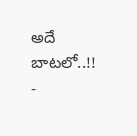అదే బాటలో..!! -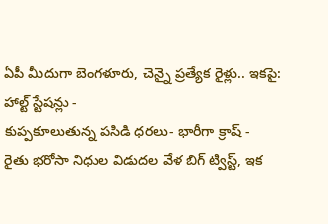ఏపీ మీదుగా బెంగళూరు, చెన్నై ప్రత్యేక రైళ్లు.. ఇకపై: హాల్ట్ స్టేషన్లు -
కుప్పకూలుతున్న పసిడి ధరలు- భారీగా క్రాష్ -
రైతు భరోసా నిధుల విడుదల వేళ బిగ్ ట్విస్ట్, ఇక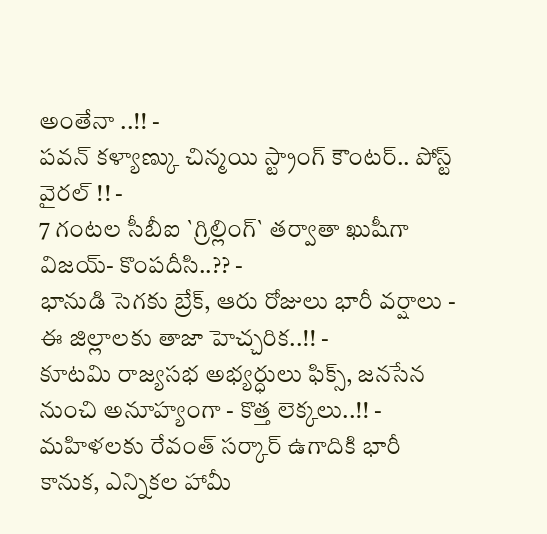అంతేనా ..!! -
పవన్ కళ్యాణ్కు చిన్మయి స్ట్రాంగ్ కౌంటర్.. పోస్ట్ వైరల్ !! -
7 గంటల సీబీఐ `గ్రిల్లింగ్` తర్వాతా ఖుషీగా విజయ్- కొంపదీసి..?? -
భానుడి సెగకు బ్రేక్, ఆరు రోజులు భారీ వర్షాలు - ఈ జిల్లాలకు తాజా హెచ్చరిక..!! -
కూటమి రాజ్యసభ అభ్యర్ధులు ఫిక్స్, జనసేన నుంచి అనూహ్యంగా - కొత్త లెక్కలు..!! -
మహిళలకు రేవంత్ సర్కార్ ఉగాదికి భారీ కానుక, ఎన్నికల హామీ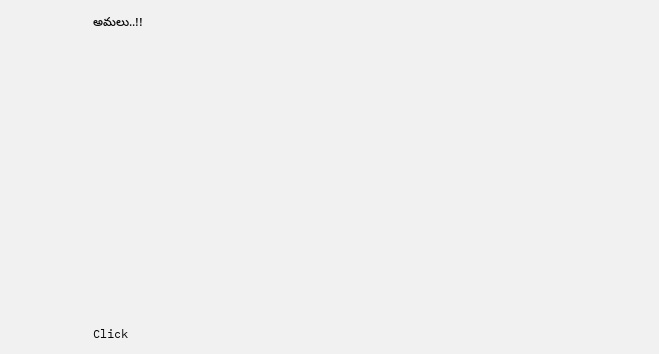అమలు..!!












Click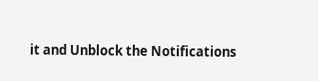it and Unblock the Notifications